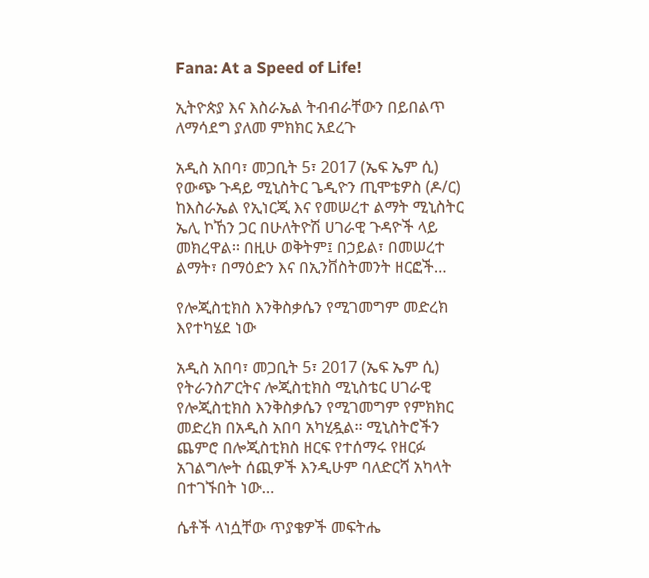Fana: At a Speed of Life!

ኢትዮጵያ እና እስራኤል ትብብራቸውን በይበልጥ ለማሳደግ ያለመ ምክክር አደረጉ

አዲስ አበባ፣ መጋቢት 5፣ 2017 (ኤፍ ኤም ሲ) የውጭ ጉዳይ ሚኒስትር ጌዲዮን ጢሞቴዎስ (ዶ/ር) ከእስራኤል የኢነርጂ እና የመሠረተ ልማት ሚኒስትር ኤሊ ኮኸን ጋር በሁለትዮሽ ሀገራዊ ጉዳዮች ላይ መክረዋል፡፡ በዚሁ ወቅትም፤ በኃይል፣ በመሠረተ ልማት፣ በማዕድን እና በኢንቨስትመንት ዘርፎች…

የሎጂስቲክስ እንቅስቃሴን የሚገመግም መድረክ እየተካሄደ ነው

አዲስ አበባ፣ መጋቢት 5፣ 2017 (ኤፍ ኤም ሲ) የትራንስፖርትና ሎጂስቲክስ ሚኒስቴር ሀገራዊ የሎጂስቲክስ እንቅስቃሴን የሚገመግም የምክክር መድረክ በአዲስ አበባ አካሂዷል፡፡ ሚኒስትሮችን ጨምሮ በሎጂስቲክስ ዘርፍ የተሰማሩ የዘርፉ አገልግሎት ሰጪዎች እንዲሁም ባለድርሻ አካላት በተገኙበት ነው…

ሴቶች ላነሷቸው ጥያቄዎች መፍትሔ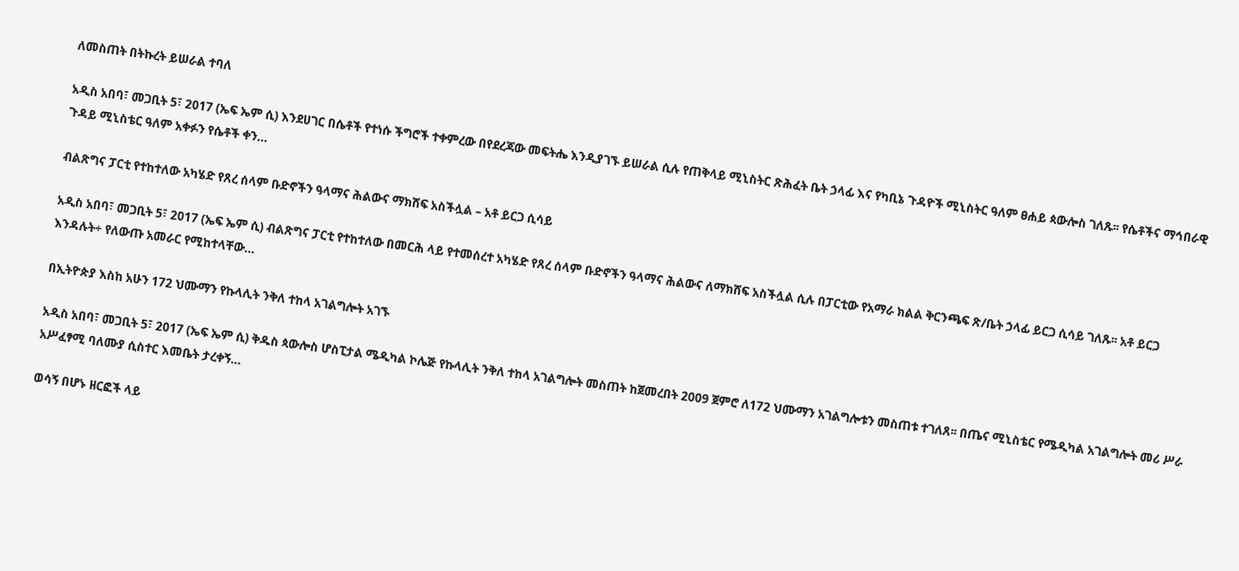ለመስጠት በትኩረት ይሠራል ተባለ

አዲስ አበባ፣ መጋቢት 5፣ 2017 (ኤፍ ኤም ሲ) እንደሀገር በሴቶች የተነሱ ችግሮች ተቀምረው በየደረጃው መፍትሔ እንዲያገኙ ይሠራል ሲሉ የጠቅላይ ሚኒስትር ጽሕፈት ቤት ኃላፊ እና የካቢኔ ጉዳዮች ሚኒስትር ዓለም ፀሐይ ጳውሎስ ገለጹ፡፡ የሴቶችና ማኅበራዊ ጉዳይ ሚኒስቴር ዓለም አቀፉን የሴቶች ቀን…

ብልጽግና ፓርቲ የተከተለው አካሄድ የጸረ ሰላም ቡድኖችን ዓላማና ሕልውና ማክሸፍ አስችሏል – አቶ ይርጋ ሲሳይ

አዲስ አበባ፣ መጋቢት 5፣ 2017 (ኤፍ ኤም ሲ) ብልጽግና ፓርቲ የተከተለው በመርሕ ላይ የተመሰረተ አካሄድ የጸረ ሰላም ቡድኖችን ዓላማና ሕልውና ለማክሸፍ አስችሏል ሲሉ በፓርቲው የአማራ ክልል ቅርንጫፍ ጽ/ቤት ኃላፊ ይርጋ ሲሳይ ገለጹ፡፡ አቶ ይርጋ እንዳሉት÷ የለውጡ አመራር የሚከተላቸው…

በኢትዮጵያ እስከ አሁን 172 ህሙማን የኩላሊት ንቅለ ተከላ አገልግሎት አገኙ

አዲስ አበባ፣ መጋቢት 5፣ 2017 (ኤፍ ኤም ሲ) ቅዱስ ጳውሎስ ሆስፒታል ሜዲካል ኮሌጅ የኩላሊት ንቅለ ተከላ አገልግሎት መስጠት ከጀመረበት 2009 ጀምሮ ለ172 ህሙማን አገልግሎቱን መስጠቱ ተገለጸ፡፡ በጤና ሚኒስቴር የሜዲካል አገልግሎት መሪ ሥራ አሥፈፃሚ ባለሙያ ሲስተር እመቤት ታረቀኝ…

ወሳኝ በሆኑ ዘርፎች ላይ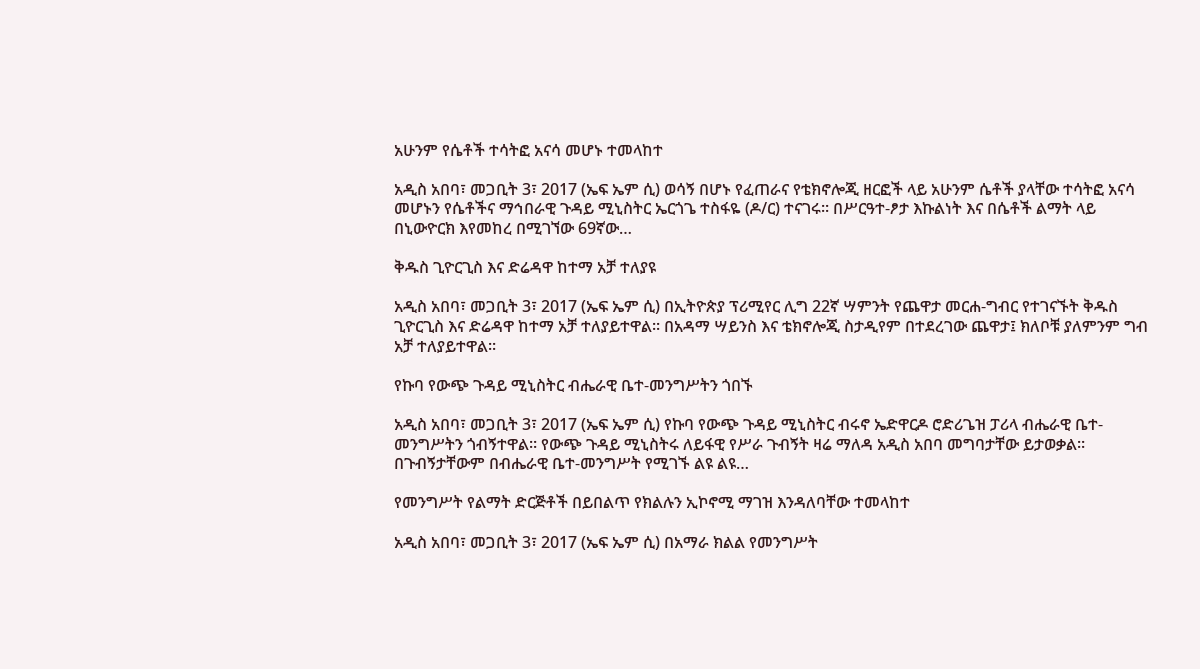አሁንም የሴቶች ተሳትፎ አናሳ መሆኑ ተመላከተ

አዲስ አበባ፣ መጋቢት 3፣ 2017 (ኤፍ ኤም ሲ) ወሳኝ በሆኑ የፈጠራና የቴክኖሎጂ ዘርፎች ላይ አሁንም ሴቶች ያላቸው ተሳትፎ አናሳ መሆኑን የሴቶችና ማኅበራዊ ጉዳይ ሚኒስትር ኤርጎጌ ተስፋዬ (ዶ/ር) ተናገሩ፡፡ በሥርዓተ-ፆታ እኩልነት እና በሴቶች ልማት ላይ በኒውዮርክ እየመከረ በሚገኘው 69ኛው…

ቅዱስ ጊዮርጊስ እና ድሬዳዋ ከተማ አቻ ተለያዩ

አዲስ አበባ፣ መጋቢት 3፣ 2017 (ኤፍ ኤም ሲ) በኢትዮጵያ ፕሪሚየር ሊግ 22ኛ ሣምንት የጨዋታ መርሐ-ግብር የተገናኙት ቅዱስ ጊዮርጊስ እና ድሬዳዋ ከተማ አቻ ተለያይተዋል፡፡ በአዳማ ሣይንስ እና ቴክኖሎጂ ስታዲየም በተደረገው ጨዋታ፤ ክለቦቹ ያለምንም ግብ አቻ ተለያይተዋል፡፡

የኩባ የውጭ ጉዳይ ሚኒስትር ብሔራዊ ቤተ-መንግሥትን ጎበኙ

አዲስ አበባ፣ መጋቢት 3፣ 2017 (ኤፍ ኤም ሲ) የኩባ የውጭ ጉዳይ ሚኒስትር ብሩኖ ኤድዋርዶ ሮድሪጌዝ ፓሪላ ብሔራዊ ቤተ-መንግሥትን ጎብኝተዋል። የውጭ ጉዳይ ሚኒስትሩ ለይፋዊ የሥራ ጉብኝት ዛሬ ማለዳ አዲስ አበባ መግባታቸው ይታወቃል። በጉብኝታቸውም በብሔራዊ ቤተ-መንግሥት የሚገኙ ልዩ ልዩ…

የመንግሥት የልማት ድርጅቶች በይበልጥ የክልሉን ኢኮኖሚ ማገዝ እንዳለባቸው ተመላከተ

አዲስ አበባ፣ መጋቢት 3፣ 2017 (ኤፍ ኤም ሲ) በአማራ ክልል የመንግሥት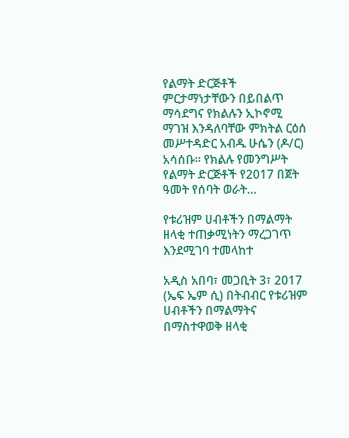የልማት ድርጅቶች ምርታማነታቸውን በይበልጥ ማሳደግና የክልሉን ኢኮኖሚ ማገዝ እንዳለባቸው ምክትል ርዕሰ መሥተዳድር አብዱ ሁሴን (ዶ/ር) አሳሰቡ፡፡ የክልሉ የመንግሥት የልማት ድርጅቶች የ2017 በጀት ዓመት የሰባት ወራት…

የቱሪዝም ሀብቶችን በማልማት ዘላቂ ተጠቃሚነትን ማረጋገጥ እንደሚገባ ተመላከተ

አዲስ አበባ፣ መጋቢት 3፣ 2017 (ኤፍ ኤም ሲ) በትብብር የቱሪዝም ሀብቶችን በማልማትና በማስተዋወቅ ዘላቂ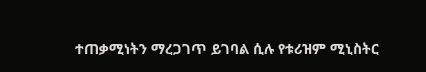ተጠቃሚነትን ማረጋገጥ ይገባል ሲሉ የቱሪዝም ሚኒስትር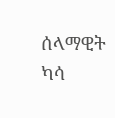ሰላማዊት ካሳ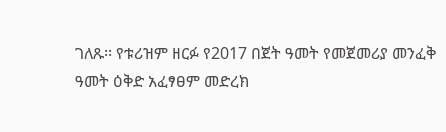ገለጹ፡፡ የቱሪዝም ዘርፉ የ2017 በጀት ዓመት የመጀመሪያ መንፈቅ ዓመት ዕቅድ አፈፃፀም መድረክ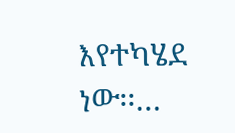እየተካሄደ ነው፡፡…